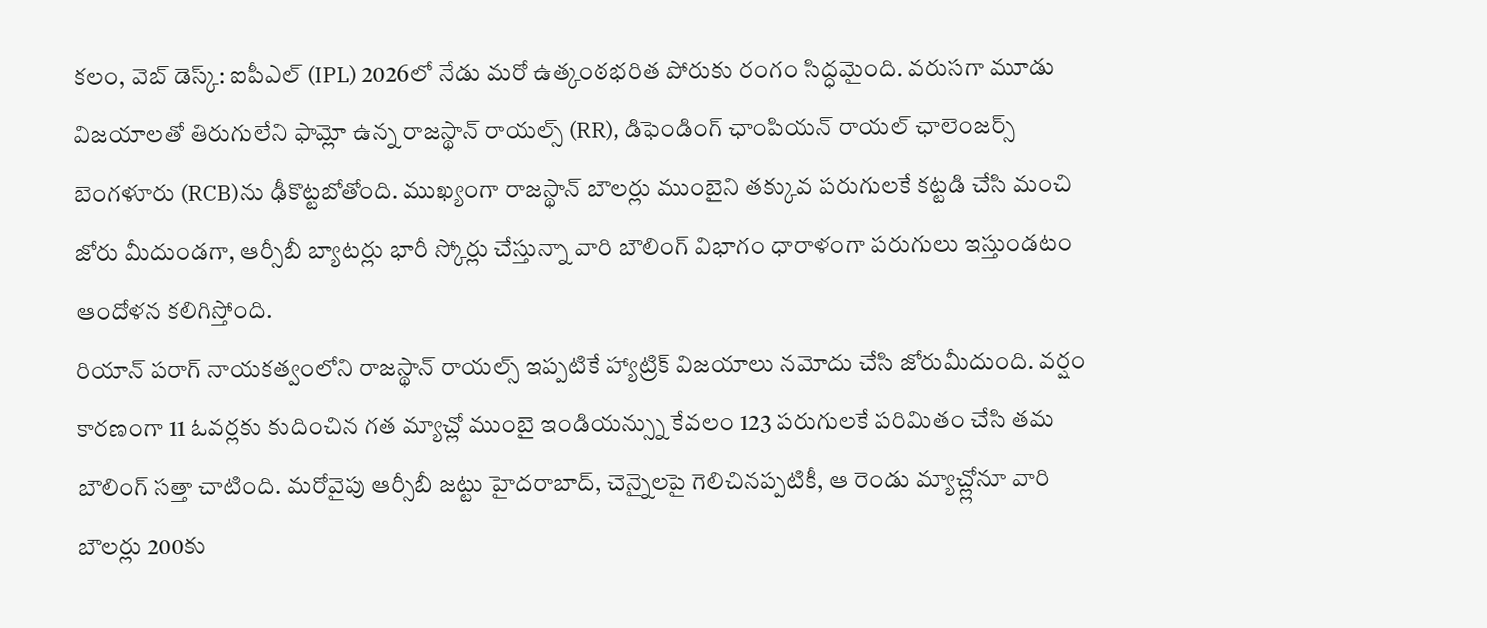కలం, వెబ్ డెస్క్: ఐపీఎల్ (IPL) 2026లో నేడు మరో ఉత్కంఠభరిత పోరుకు రంగం సిద్ధమైంది. వరుసగా మూడు విజయాలతో తిరుగులేని ఫామ్లో ఉన్న రాజస్థాన్ రాయల్స్ (RR), డిఫెండింగ్ ఛాంపియన్ రాయల్ ఛాలెంజర్స్ బెంగళూరు (RCB)ను ఢీకొట్టబోతోంది. ముఖ్యంగా రాజస్థాన్ బౌలర్లు ముంబైని తక్కువ పరుగులకే కట్టడి చేసి మంచి జోరు మీదుండగా, ఆర్సీబీ బ్యాటర్లు భారీ స్కోర్లు చేస్తున్నా వారి బౌలింగ్ విభాగం ధారాళంగా పరుగులు ఇస్తుండటం ఆందోళన కలిగిస్తోంది.
రియాన్ పరాగ్ నాయకత్వంలోని రాజస్థాన్ రాయల్స్ ఇప్పటికే హ్యాట్రిక్ విజయాలు నమోదు చేసి జోరుమీదుంది. వర్షం కారణంగా 11 ఓవర్లకు కుదించిన గత మ్యాచ్లో ముంబై ఇండియన్స్ను కేవలం 123 పరుగులకే పరిమితం చేసి తమ బౌలింగ్ సత్తా చాటింది. మరోవైపు ఆర్సీబీ జట్టు హైదరాబాద్, చెన్నైలపై గెలిచినప్పటికీ, ఆ రెండు మ్యాచ్ల్లోనూ వారి బౌలర్లు 200కు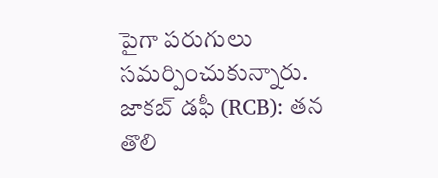పైగా పరుగులు సమర్పించుకున్నారు.
జాకబ్ డఫీ (RCB): తన తొలి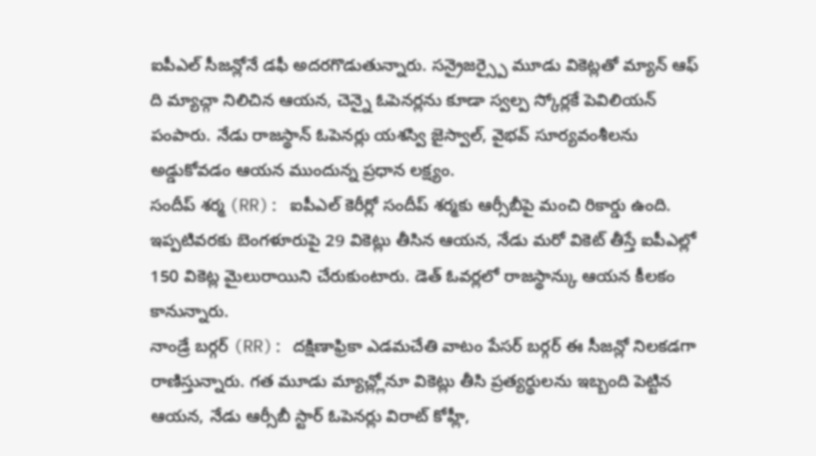ఐపీఎల్ సీజన్లోనే డఫీ అదరగొడుతున్నారు. సన్రైజర్స్పై మూడు వికెట్లతో మ్యాన్ ఆఫ్ ది మ్యాచ్గా నిలిచిన ఆయన, చెన్నై ఓపెనర్లను కూడా స్వల్ప స్కోర్లకే పెవిలియన్ పంపారు. నేడు రాజస్థాన్ ఓపెనర్లు యశస్వి జైస్వాల్, వైభవ్ సూర్యవంశీలను అడ్డుకోవడం ఆయన ముందున్న ప్రధాన లక్ష్యం.
సందీప్ శర్మ (RR): ఐపీఎల్ కెరీర్లో సందీప్ శర్మకు ఆర్సీబీపై మంచి రికార్డు ఉంది. ఇప్పటివరకు బెంగళూరుపై 29 వికెట్లు తీసిన ఆయన, నేడు మరో వికెట్ తీస్తే ఐపీఎల్లో 150 వికెట్ల మైలురాయిని చేరుకుంటారు. డెత్ ఓవర్లలో రాజస్థాన్కు ఆయన కీలకం కానున్నారు.
నాండ్రే బర్గర్ (RR): దక్షిణాఫ్రికా ఎడమచేతి వాటం పేసర్ బర్గర్ ఈ సీజన్లో నిలకడగా రాణిస్తున్నారు. గత మూడు మ్యాచ్ల్లోనూ వికెట్లు తీసి ప్రత్యర్థులను ఇబ్బంది పెట్టిన ఆయన, నేడు ఆర్సీబీ స్టార్ ఓపెనర్లు విరాట్ కోహ్లీ,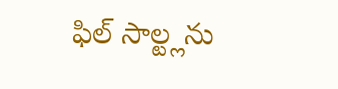ఫిల్ సాల్ట్లను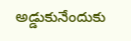అడ్డుకునేందుకు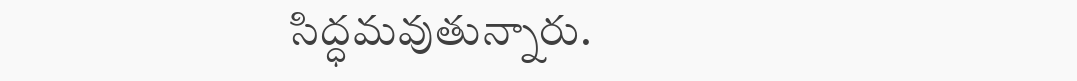సిద్ధమవుతున్నారు.